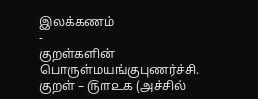இலக்கணம்
-
குறள்களின் பொருள்மயங்குபுணர்ச்சி.
குறள் – ௫௱௨௧ (அச்சில்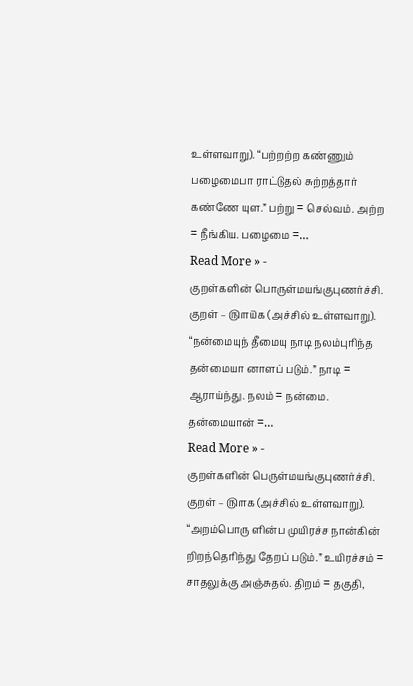உள்ளவாறு). “பற்றற்ற கண்ணும் பழைமைபா ராட்டுதல் சுற்றத்தார் கண்ணே யுள.” பற்று = செல்வம். அற்ற = நீங்கிய. பழைமை =…
Read More » -
குறள்களின் பொருள்மயங்குபுணர்ச்சி.
குறள் – ௫௱௰௧ (அச்சில் உள்ளவாறு). “நன்மையுந் தீமையு நாடி நலம்புரிந்த தன்மையா னாளப் படும்.” நாடி = ஆராய்ந்து. நலம் = நன்மை. தன்மையான் =…
Read More » -
குறள்களின் பெருள்மயங்குபுணர்ச்சி.
குறள் – ௫௱௧ (அச்சில் உள்ளவாறு). “அறம்பொரு ளின்ப முயிரச்ச நான்கின் றிறந்தெரிந்து தேறப் படும்.” உயிரச்சம் = சாதலுக்கு அஞ்சுதல். திறம் = தகுதி,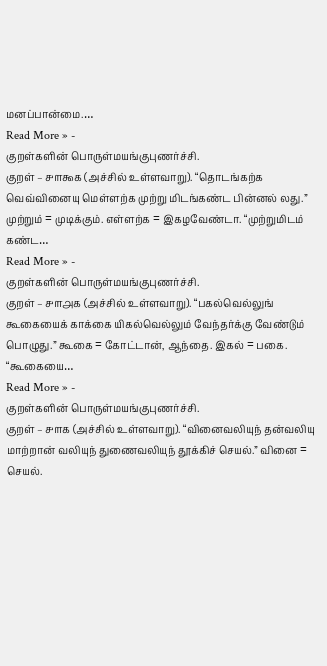மனப்பான்மை.…
Read More » -
குறள்களின் பொருள்மயங்குபுணர்ச்சி.
குறள் – ௪௱௯௧ (அச்சில் உள்ளவாறு). “தொடங்கற்க வெவ்வினையு மெள்ளற்க முற்று மிடங்கண்ட பின்னல் லது.” முற்றும் = முடிக்கும். எள்ளற்க = இகழவேண்டா. “முற்றுமிடம் கண்ட…
Read More » -
குறள்களின் பொருள்மயங்குபுணர்ச்சி.
குறள் – ௪௱௮௧ (அச்சில் உள்ளவாறு). “பகல்வெல்லுங் கூகையைக் காக்கை யிகல்வெல்லும் வேந்தர்க்கு வேண்டும் பொழுது.” கூகை = கோட்டான், ஆந்தை. இகல் = பகை. “கூகையை…
Read More » -
குறள்களின் பொருள்மயங்குபுணர்ச்சி.
குறள் – ௪௱௧ (அச்சில் உள்ளவாறு). “வினைவலியுந் தன்வலியு மாற்றான் வலியுந் துணைவலியுந் தூக்கிச் செயல்.” வினை = செயல்.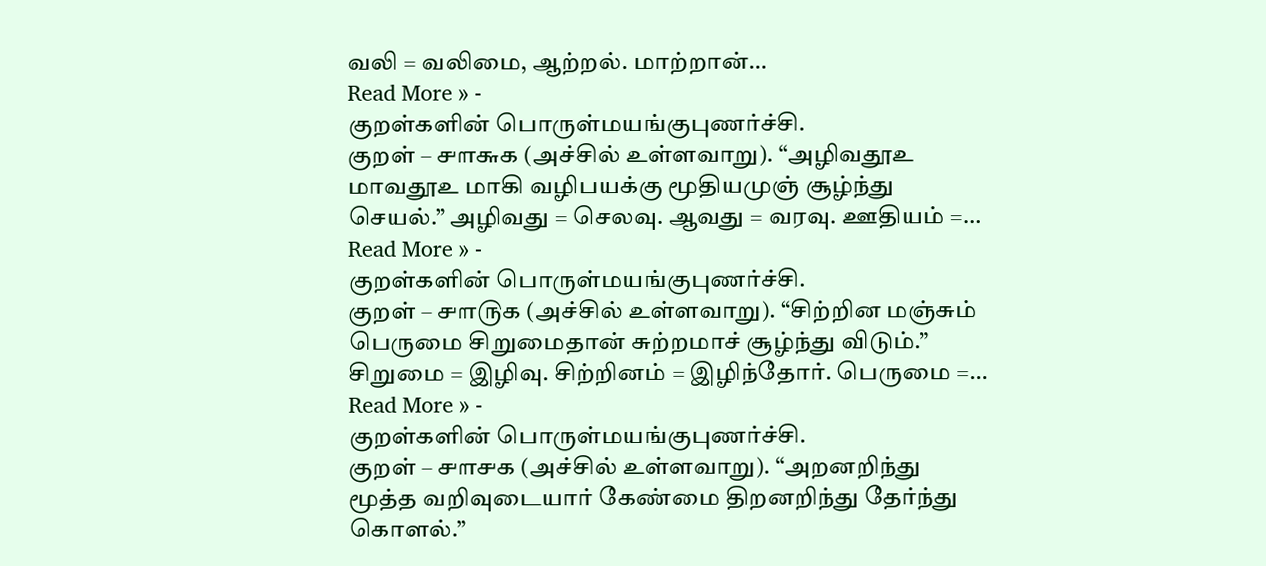வலி = வலிமை, ஆற்றல். மாற்றான்…
Read More » -
குறள்களின் பொருள்மயங்குபுணர்ச்சி.
குறள் – ௪௱௬௧ (அச்சில் உள்ளவாறு). “அழிவதூஉ மாவதூஉ மாகி வழிபயக்கு மூதியமுஞ் சூழ்ந்து செயல்.” அழிவது = செலவு. ஆவது = வரவு. ஊதியம் =…
Read More » -
குறள்களின் பொருள்மயங்குபுணர்ச்சி.
குறள் – ௪௱௫௧ (அச்சில் உள்ளவாறு). “சிற்றின மஞ்சும் பெருமை சிறுமைதான் சுற்றமாச் சூழ்ந்து விடும்.” சிறுமை = இழிவு. சிற்றினம் = இழிந்தோர். பெருமை =…
Read More » -
குறள்களின் பொருள்மயங்குபுணர்ச்சி.
குறள் – ௪௱௪௧ (அச்சில் உள்ளவாறு). “அறனறிந்து மூத்த வறிவுடையார் கேண்மை திறனறிந்து தேர்ந்து கொளல்.”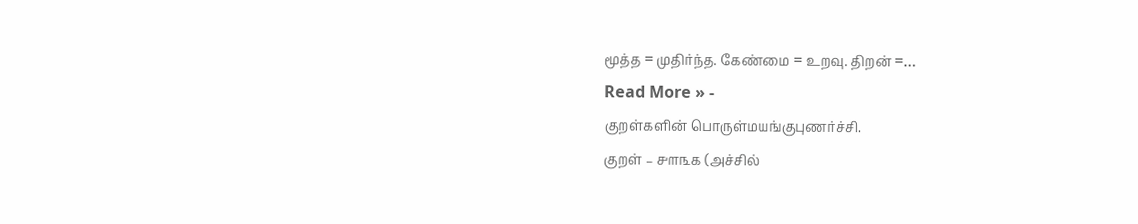மூத்த = முதிர்ந்த. கேண்மை = உறவு. திறன் =…
Read More » -
குறள்களின் பொருள்மயங்குபுணர்ச்சி.
குறள் – ௪௱௩௧ (அச்சில்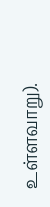உள்ளவாறு).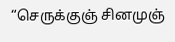“செருக்குஞ் சினமுஞ்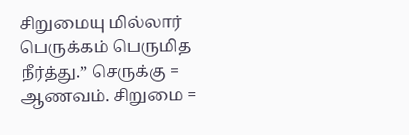சிறுமையு மில்லார் பெருக்கம் பெருமித நீர்த்து.” செருக்கு = ஆணவம். சிறுமை =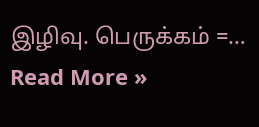இழிவு. பெருக்கம் =…
Read More »